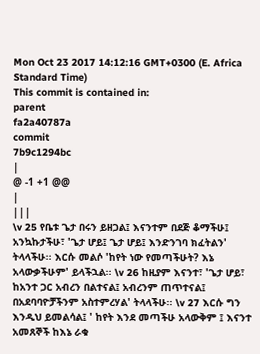Mon Oct 23 2017 14:12:16 GMT+0300 (E. Africa Standard Time)
This commit is contained in:
parent
fa2a40787a
commit
7b9c1294bc
|
@ -1 +1 @@
|
|||
\v 25 የቤቱ ጌታ በሩን ይዘጋል፤ እናንተም በደጅ ቆማችሁ፤ አንኳኩታችሁ፣ 'ጌታ ሆይ፤ ጌታ ሆይ፤ እንድንገባ ክፈትልን' ትላላችሁ፡፡ እርሱ መልሶ 'ከየት ነው የመጣችሁት? እኔ አላውቃችሁም' ይላችኋል፡፡ \v 26 ከዚያም እናንተ፣ 'ጌታ ሆይ፣ ከአንተ ጋር አብረን በልተናል፤ አብረንም ጠጥተናል፤ በአደባባዮቻችንም አስተምረሃል' ትላላችሁ፡፡ \v 27 እርሱ ግን እንዲህ ይመልሳል፤ ' ከየት እንደ መጣችሁ አላውቅም ፤ እናንተ አመጸኞች ከእኔ ራቁ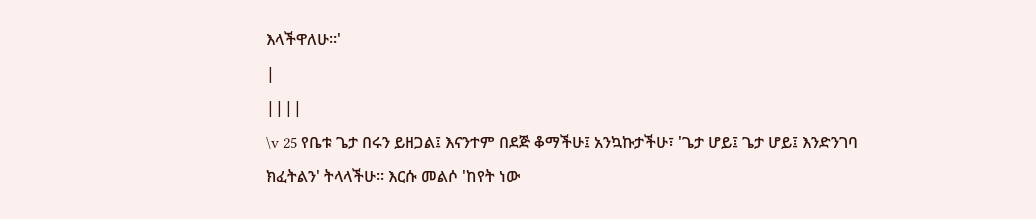እላችዋለሁ፡፡'
|
||||
\v 25 የቤቱ ጌታ በሩን ይዘጋል፤ እናንተም በደጅ ቆማችሁ፤ አንኳኩታችሁ፣ 'ጌታ ሆይ፤ ጌታ ሆይ፤ እንድንገባ ክፈትልን' ትላላችሁ፡፡ እርሱ መልሶ 'ከየት ነው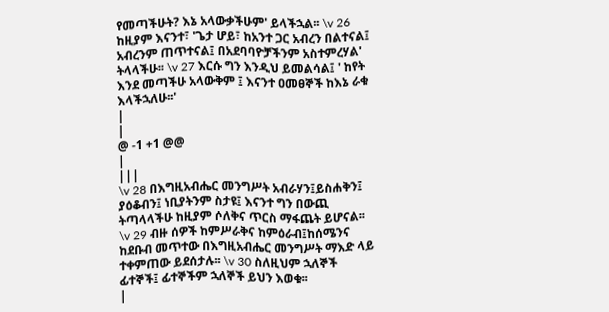የመጣችሁት? እኔ አላውቃችሁም' ይላችኋል፡፡ \v 26 ከዚያም እናንተ፣ 'ጌታ ሆይ፣ ከአንተ ጋር አብረን በልተናል፤ አብረንም ጠጥተናል፤ በአደባባዮቻችንም አስተምረሃል' ትላላችሁ፡፡ \v 27 እርሱ ግን እንዲህ ይመልሳል፤ ' ከየት እንደ መጣችሁ አላውቅም ፤ እናንተ ዐመፀኞች ከእኔ ራቁ እላችኋለሁ፡፡'
|
|
@ -1 +1 @@
|
|||
\v 28 በእግዚአብሔር መንግሥት አብራሃን፤ይስሐቅን፤ ያዕቆብን፤ ነቢያትንም ስታዩ፤ እናንተ ግን በውጪ ትጣላላችሁ ከዚያም ሶለቅና ጥርስ ማፋጨት ይሆናል፡፡ \v 29 ብዙ ሰዎች ከምሥራቅና ከምዕራብ፤ከሰሜንና ከደቡብ መጥተው በእግዚአብሔር መንግሥት ማእድ ላይ ተቀምጠው ይደሰታሉ፡፡ \v 30 ስለዚህም ኋለኞች ፊተኞች፤ ፊተኞችም ኋለኞች ይህን እወቁ፡፡
|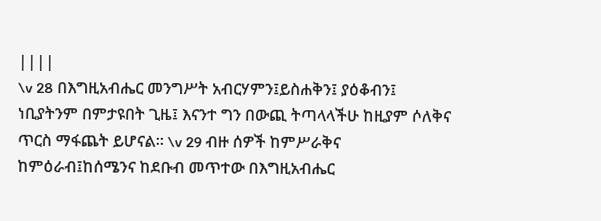||||
\v 28 በእግዚአብሔር መንግሥት አብርሃምን፤ይስሐቅን፤ ያዕቆብን፤ ነቢያትንም በምታዩበት ጊዜ፤ እናንተ ግን በውጪ ትጣላላችሁ ከዚያም ሶለቅና ጥርስ ማፋጨት ይሆናል፡፡ \v 29 ብዙ ሰዎች ከምሥራቅና ከምዕራብ፤ከሰሜንና ከደቡብ መጥተው በእግዚአብሔር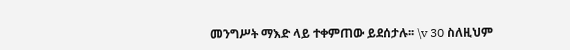መንግሥት ማእድ ላይ ተቀምጠው ይደሰታሉ፡፡ \v 30 ስለዚህም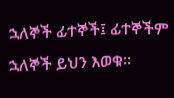ኋለኞች ፊተኞች፤ ፊተኞችም ኋለኞች ይህን እወቁ፡፡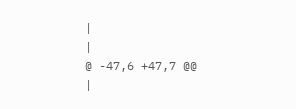|
|
@ -47,6 +47,7 @@
|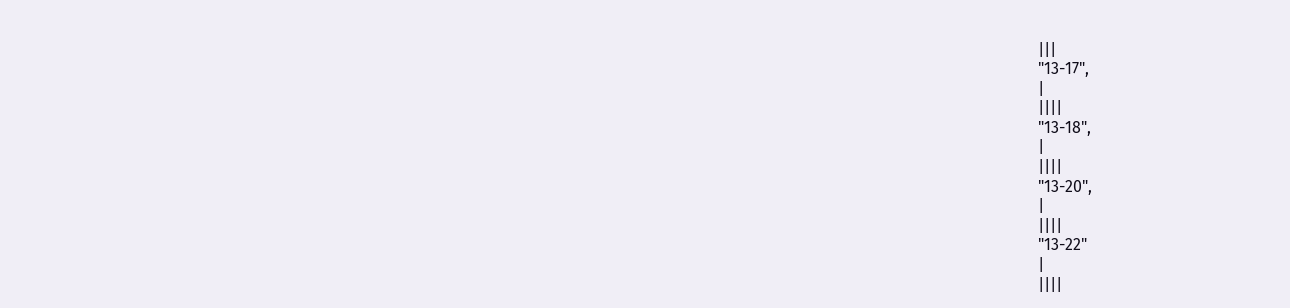|||
"13-17",
|
||||
"13-18",
|
||||
"13-20",
|
||||
"13-22"
|
||||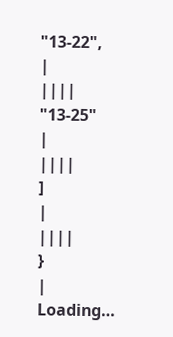"13-22",
|
||||
"13-25"
|
||||
]
|
||||
}
|
Loading…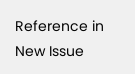Reference in New Issue